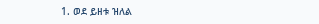1. ወደ ይዘቱ ዝለል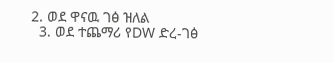2. ወደ ዋናዉ ገፅ ዝለል
  3. ወደ ተጨማሪ የDW ድረ-ገፅ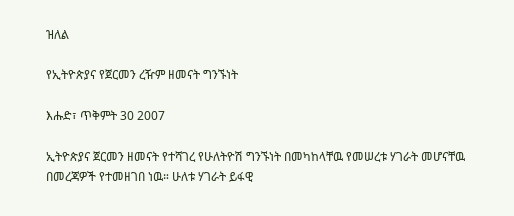ዝለል

የኢትዮጵያና የጀርመን ረዥም ዘመናት ግንኙነት

እሑድ፣ ጥቅምት 30 2007

ኢትዮጵያና ጀርመን ዘመናት የተሻገረ የሁለትዮሽ ግንኙነት በመካከላቸዉ የመሠረቱ ሃገራት መሆናቸዉ በመረጃዎች የተመዘገበ ነዉ። ሁለቱ ሃገራት ይፋዊ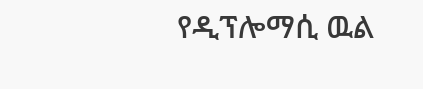የዲፕሎማሲ ዉል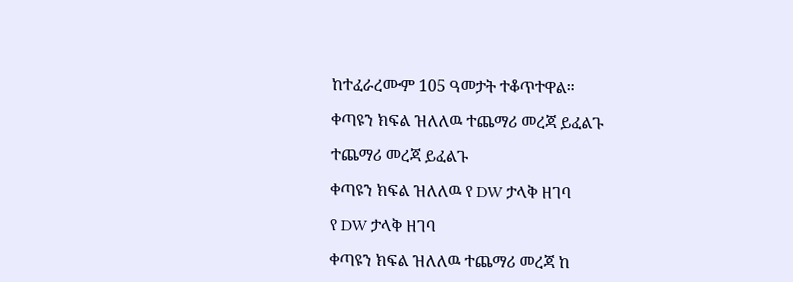ከተፈራረሙም 105 ዓመታት ተቆጥተዋል።

ቀጣዩን ክፍል ዝለለዉ ተጨማሪ መረጃ ይፈልጉ

ተጨማሪ መረጃ ይፈልጉ

ቀጣዩን ክፍል ዝለለዉ የ DW ታላቅ ዘገባ

የ DW ታላቅ ዘገባ

ቀጣዩን ክፍል ዝለለዉ ተጨማሪ መረጃ ከ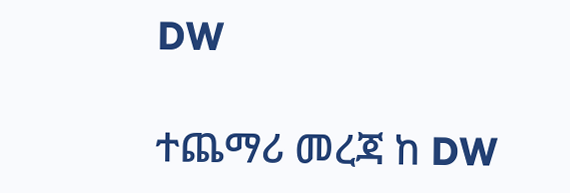DW

ተጨማሪ መረጃ ከ DW